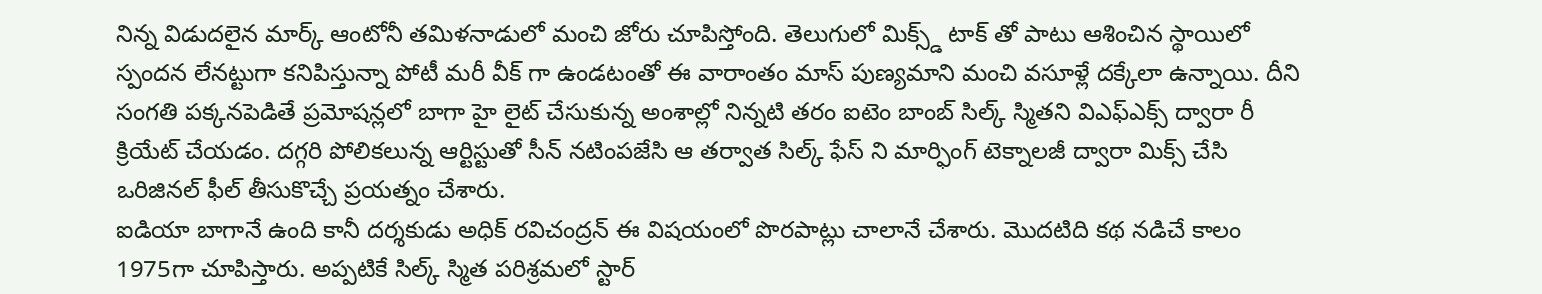నిన్న విడుదలైన మార్క్ ఆంటోనీ తమిళనాడులో మంచి జోరు చూపిస్తోంది. తెలుగులో మిక్స్డ్ టాక్ తో పాటు ఆశించిన స్థాయిలో స్పందన లేనట్టుగా కనిపిస్తున్నా పోటీ మరీ వీక్ గా ఉండటంతో ఈ వారాంతం మాస్ పుణ్యమాని మంచి వసూళ్లే దక్కేలా ఉన్నాయి. దీని సంగతి పక్కనపెడితే ప్రమోషన్లలో బాగా హై లైట్ చేసుకున్న అంశాల్లో నిన్నటి తరం ఐటెం బాంబ్ సిల్క్ స్మితని విఎఫ్ఎక్స్ ద్వారా రీ క్రియేట్ చేయడం. దగ్గరి పోలికలున్న ఆర్టిస్టుతో సీన్ నటింపజేసి ఆ తర్వాత సిల్క్ ఫేస్ ని మార్ఫింగ్ టెక్నాలజీ ద్వారా మిక్స్ చేసి ఒరిజినల్ ఫీల్ తీసుకొచ్చే ప్రయత్నం చేశారు.
ఐడియా బాగానే ఉంది కానీ దర్శకుడు అధిక్ రవిచంద్రన్ ఈ విషయంలో పొరపాట్లు చాలానే చేశారు. మొదటిది కథ నడిచే కాలం 1975గా చూపిస్తారు. అప్పటికే సిల్క్ స్మిత పరిశ్రమలో స్టార్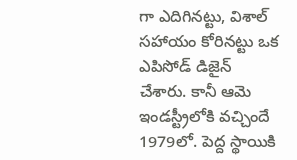గా ఎదిగినట్టు, విశాల్ సహాయం కోరినట్టు ఒక ఎపిసోడ్ డిజైన్ చేశారు. కానీ ఆమె ఇండస్ట్రీలోకి వచ్చిందే 1979లో. పెద్ద స్థాయికి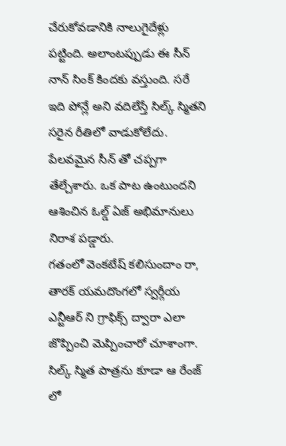చేరుకోవడానికి నాలుగైదేళ్లు పట్టింది. అలాంటప్పుడు ఈ సీన్ నాన్ సింక్ కిందకు వస్తుంది. సరే ఇది పోన్లే అని వదిలేస్తే సిల్క్ స్మితని సరైన రీతిలో వాడుకోలేదు. పేలవమైన సీన్ తో చప్పగా తేల్చేశారు. ఒక పాట ఉంటుందని ఆశించిన ఓల్డ్ ఏజ్ అభిమానులు నిరాశ పడ్డారు.
గతంలో వెంకటేష్ కలిసుందాం రా, తారక్ యమదొంగలో స్వర్గీయ ఎన్టీఆర్ ని గ్రాఫిక్స్ ద్వారా ఎలా జొప్పించి మెప్పించారో చూశాంగా. సిల్క్ స్మిత పాత్రను కూడా ఆ రేంజ్ లో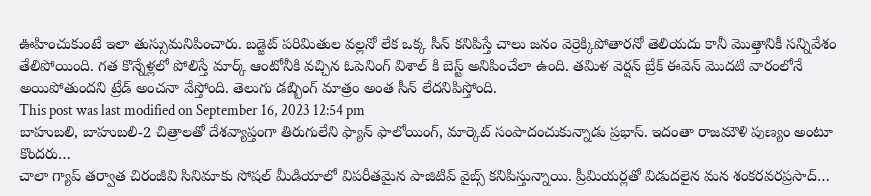ఊహించుకుంటే ఇలా తుస్సుమనిపించారు. బడ్జెట్ పరిమితుల వల్లనో లేక ఒక్క సీన్ కనిపిస్తే చాలు జనం వెర్రెక్కిపోతారనో తెలియదు కానీ మొత్తానికీ సన్నివేశం తేలిపోయింది. గత కొన్నేళ్లలో పోలిస్తే మార్క్ ఆంటోనీకి వచ్చిన ఓపెనింగ్ విశాల్ కి బెస్ట్ అనిపించేలా ఉంది. తమిళ వెర్షన్ బ్రేక్ ఈవెన్ మొదటి వారంలోనే అయిపోతుందని ట్రేడ్ అంచనా వేస్తోంది. తెలుగు డబ్బింగ్ మాత్రం అంత సీన్ లేదనిపిస్తోంది.
This post was last modified on September 16, 2023 12:54 pm
బాహుబలి, బాహుబలి-2 చిత్రాలతో దేశవ్యాప్తంగా తిరుగులేని ఫ్యాన్ ఫాలోయింగ్, మార్కెట్ సంపాదంచుకున్నాడు ప్రభాస్. ఇదంతా రాజమౌళి పుణ్యం అంటూ కొందరు…
చాలా గ్యాప్ తర్వాత చిరంజీవి సినిమాకు సోషల్ మీడియాలో విపరీతమైన పాజిటివ్ వైబ్స్ కనిపిస్తున్నాయి. ప్రీమియర్లతో విడుదలైన మన శంకరవరప్రసాద్…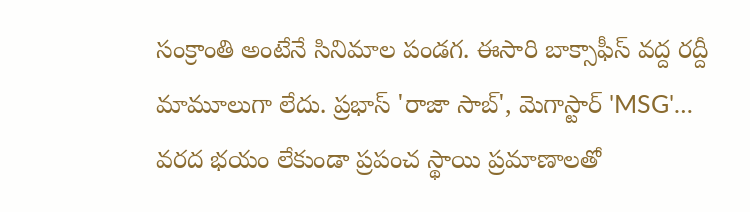సంక్రాంతి అంటేనే సినిమాల పండగ. ఈసారి బాక్సాఫీస్ వద్ద రద్దీ మామూలుగా లేదు. ప్రభాస్ 'రాజా సాబ్', మెగాస్టార్ 'MSG'…
వరద భయం లేకుండా ప్రపంచ స్థాయి ప్రమాణాలతో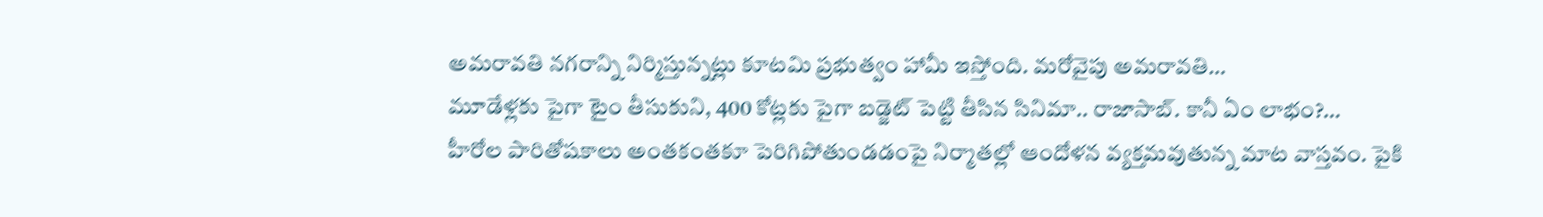అమరావతి నగరాన్ని నిర్మిస్తున్నట్లు కూటమి ప్రభుత్వం హామీ ఇస్తోంది. మరోవైపు అమరావతి…
మూడేళ్లకు పైగా టైం తీసుకుని, 400 కోట్లకు పైగా బడ్జెట్ పెట్టి తీసిన సినిమా.. రాజాసాబ్. కానీ ఏం లాభం?…
హీరోల పారితోషకాలు అంతకంతకూ పెరిగిపోతుండడంపై నిర్మాతల్లో ఆందోళన వ్యక్తమవుతున్న మాట వాస్తవం. పైకి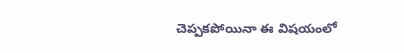చెప్పకపోయినా ఈ విషయంలో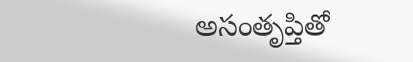అసంతృప్తితో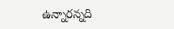ఉన్నారన్నది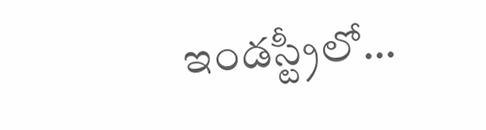ఇండస్ట్రీలో…